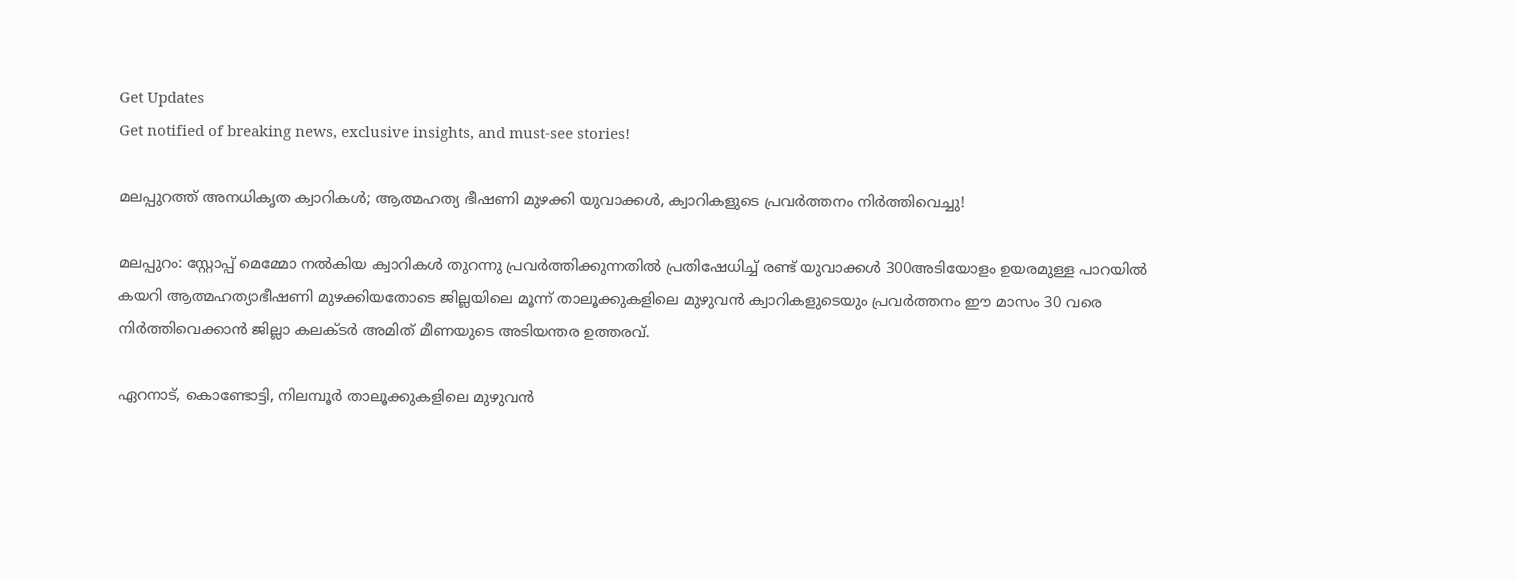Get Updates
Get notified of breaking news, exclusive insights, and must-see stories!

മലപ്പുറത്ത് അനധികൃത ക്വാറികൾ; ആത്മഹത്യ ഭീഷണി മുഴക്കി യുവാക്കൾ, ക്വാറികളുടെ പ്രവർത്തനം നിർത്തിവെച്ചു!

മലപ്പുറം: സ്റ്റോപ്പ് മെമ്മോ നല്‍കിയ ക്വാറികള്‍ തുറന്നു പ്രവര്‍ത്തിക്കുന്നതില്‍ പ്രതിഷേധിച്ച് രണ്ട് യുവാക്കള്‍ 300അടിയോളം ഉയരമുള്ള പാറയില്‍ കയറി ആത്മഹത്യാഭീഷണി മുഴക്കിയതോടെ ജില്ലയിലെ മൂന്ന് താലൂക്കുകളിലെ മുഴുവന്‍ ക്വാറികളുടെയും പ്രവര്‍ത്തനം ഈ മാസം 30 വരെ നിര്‍ത്തിവെക്കാന്‍ ജില്ലാ കലക്ടര്‍ അമിത് മീണയുടെ അടിയന്തര ഉത്തരവ്.

ഏറനാട്, കൊണ്ടോട്ടി, നിലമ്പൂര്‍ താലൂക്കുകളിലെ മുഴുവന്‍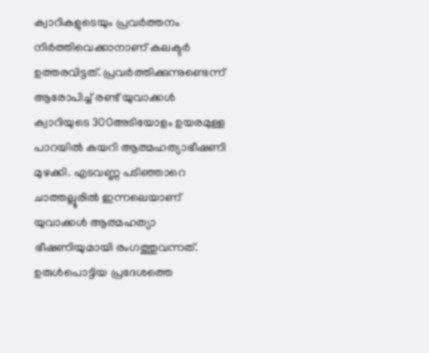ക്വാറികളുടെയും പ്രവര്‍ത്തനം നിര്‍ത്തിവെക്കാനാണ് കലക്ടര്‍ ഉത്തരവിട്ടത്. പ്രവര്‍ത്തിക്കുന്നുണ്ടെന്ന് ആരോപിച്ച് രണ്ട് യുവാക്കള്‍ ക്വാറിയുടെ 300അടിയോളം ഉയരമുള്ള പാറയില്‍ കയറി ആത്മഹത്യാഭീഷണി മുഴക്കി. എടവണ്ണ പടിഞ്ഞാറെ ചാത്തല്ലൂരില്‍ ഇന്നലെയാണ് യുവാക്കള്‍ ആത്മഹത്യാ ഭീഷണിയുമായി രംഗത്തുവന്നത്. ഉരുള്‍പൊട്ടിയ പ്രദേശത്തെ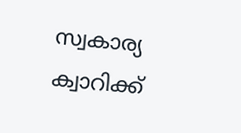സ്വകാര്യ ക്വാറിക്ക്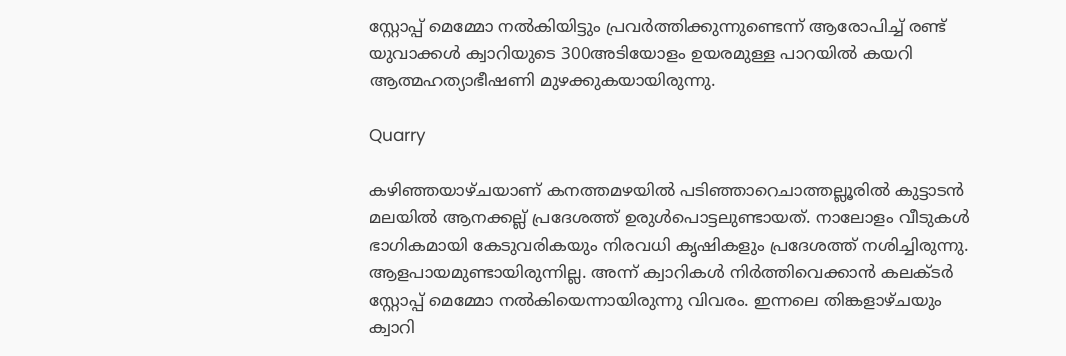സ്റ്റോപ്പ് മെമ്മോ നല്‍കിയിട്ടും പ്രവര്‍ത്തിക്കുന്നുണ്ടെന്ന് ആരോപിച്ച് രണ്ട് യുവാക്കള്‍ ക്വാറിയുടെ 300അടിയോളം ഉയരമുള്ള പാറയില്‍ കയറി ആത്മഹത്യാഭീഷണി മുഴക്കുകയായിരുന്നു.

Quarry

കഴിഞ്ഞയാഴ്ചയാണ് കനത്തമഴയില്‍ പടിഞ്ഞാറെചാത്തല്ലൂരില്‍ കുട്ടാടന്‍ മലയില്‍ ആനക്കല്ല് പ്രദേശത്ത് ഉരുള്‍പൊട്ടലുണ്ടായത്. നാലോളം വീടുകള്‍ ഭാഗികമായി കേടുവരികയും നിരവധി കൃഷികളും പ്രദേശത്ത് നശിച്ചിരുന്നു. ആളപായമുണ്ടായിരുന്നില്ല. അന്ന് ക്വാറികള്‍ നിര്‍ത്തിവെക്കാന്‍ കലക്ടര്‍ സ്റ്റോപ്പ് മെമ്മോ നല്‍കിയെന്നായിരുന്നു വിവരം. ഇന്നലെ തിങ്കളാഴ്ചയും ക്വാറി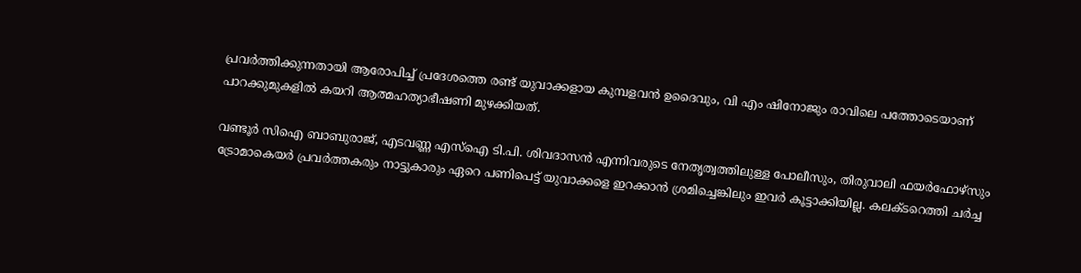പ്രവര്‍ത്തിക്കുന്നതായി ആരോപിച്ച് പ്രദേശത്തെ രണ്ട് യുവാക്കളായ കുമ്പളവന്‍ ഉദൈവും, വി എം ഷിനോജും രാവിലെ പത്തോടെയാണ് പാറക്കുമുകളില്‍ കയറി ആത്മഹത്യാഭീഷണി മുഴക്കിയത്.

വണ്ടൂര്‍ സിഐ ബാബുരാജ്, എടവണ്ണ എസ്ഐ ടി.പി. ശിവദാസന്‍ എന്നിവരുടെ നേതൃത്വത്തിലുള്ള പോലീസും, തിരുവാലി ഫയര്‍ഫോഴ്സും ട്രോമാകെയര്‍ പ്രവര്‍ത്തകരും നാട്ടുകാരും ഏറെ പണിപെട്ട് യുവാക്കളെ ഇറക്കാന്‍ ശ്രമിച്ചെങ്കിലും ഇവര്‍ കൂട്ടാക്കിയില്ല. കലക്ടറെത്തി ചര്‍ച്ച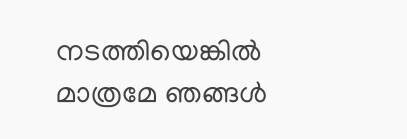നടത്തിയെങ്കില്‍ മാത്രമേ ഞങ്ങള്‍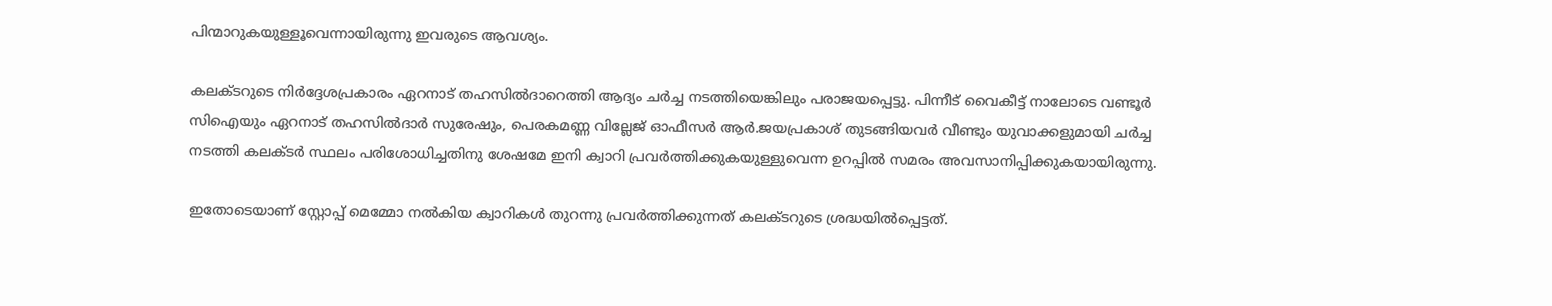പിന്മാറുകയുള്ളൂവെന്നായിരുന്നു ഇവരുടെ ആവശ്യം.

കലക്ടറുടെ നിര്‍ദ്ദേശപ്രകാരം ഏറനാട് തഹസില്‍ദാറെത്തി ആദ്യം ചര്‍ച്ച നടത്തിയെങ്കിലും പരാജയപ്പെട്ടു. പിന്നീട് വൈകീട്ട് നാലോടെ വണ്ടൂര്‍ സിഐയും ഏറനാട് തഹസില്‍ദാര്‍ സുരേഷും, പെരകമണ്ണ വില്ലേജ് ഓഫീസര്‍ ആര്‍.ജയപ്രകാശ് തുടങ്ങിയവര്‍ വീണ്ടും യുവാക്കളുമായി ചര്‍ച്ച നടത്തി കലക്ടര്‍ സ്ഥലം പരിശോധിച്ചതിനു ശേഷമേ ഇനി ക്വാറി പ്രവര്‍ത്തിക്കുകയുള്ളുവെന്ന ഉറപ്പില്‍ സമരം അവസാനിപ്പിക്കുകയായിരുന്നു.

ഇതോടെയാണ് സ്റ്റോപ്പ് മെമ്മോ നല്‍കിയ ക്വാറികള്‍ തുറന്നു പ്രവര്‍ത്തിക്കുന്നത് കലക്ടറുടെ ശ്രദ്ധയില്‍പ്പെട്ടത്.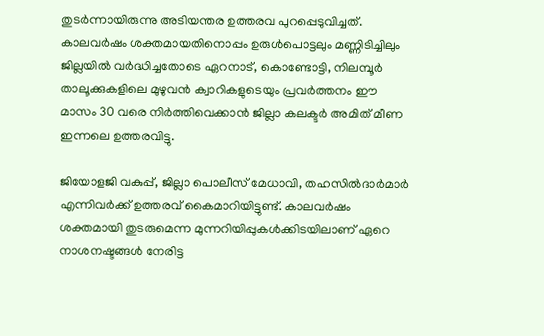തുടര്‍ന്നായിരുന്നു അടിയന്തര ഉത്തരവ പുറപ്പെടുവിച്ചത്. കാലവര്‍ഷം ശക്തമായതിനൊപ്പം ഉരുള്‍പൊട്ടലും മണ്ണിടിച്ചിലും ജില്ലയില്‍ വര്‍ദ്ധിച്ചതോടെ ഏറനാട്, കൊണ്ടോട്ടി, നിലമ്പൂര്‍ താലൂക്കുകളിലെ മുഴുവന്‍ ക്വാറികളുടെയും പ്രവര്‍ത്തനം ഈ മാസം 30 വരെ നിര്‍ത്തിവെക്കാന്‍ ജില്ലാ കലക്ടര്‍ അമിത് മീണ ഇന്നലെ ഉത്തരവിട്ടു.

ജിയോളജി വകുപ്പ്, ജില്ലാ പൊലീസ് മേധാവി, തഹസില്‍ദാര്‍മാര്‍ എന്നിവര്‍ക്ക് ഉത്തരവ് കൈമാറിയിട്ടുണ്ട്. കാലവര്‍ഷം ശക്തമായി തുടരുമെന്ന മുന്നറിയിപ്പുകള്‍ക്കിടയിലാണ് ഏറെ നാശനഷ്ടങ്ങള്‍ നേരിട്ട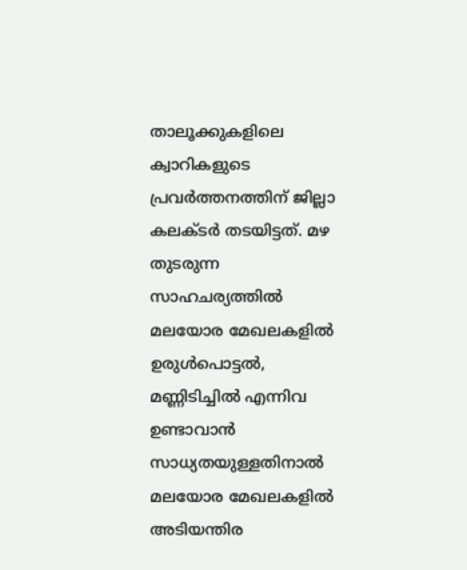താലൂക്കുകളിലെ ക്വാറികളുടെ പ്രവര്‍ത്തനത്തിന് ജില്ലാ കലക്ടര്‍ തടയിട്ടത്. മഴ തുടരുന്ന സാഹചര്യത്തില്‍ മലയോര മേഖലകളില്‍ ഉരുള്‍പൊട്ടല്‍, മണ്ണിടിച്ചില്‍ എന്നിവ ഉണ്ടാവാന്‍ സാധ്യതയുള്ളതിനാല്‍ മലയോര മേഖലകളില്‍ അടിയന്തിര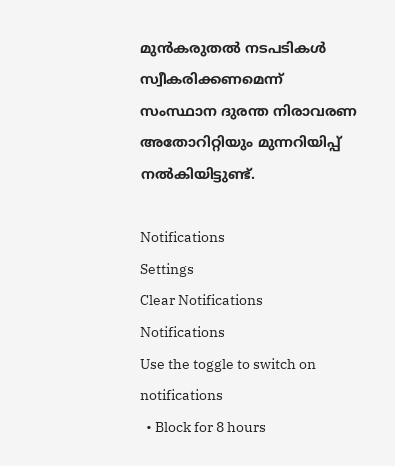മുന്‍കരുതല്‍ നടപടികള്‍ സ്വീകരിക്കണമെന്ന് സംസ്ഥാന ദുരന്ത നിരാവരണ അതോറിറ്റിയും മുന്നറിയിപ്പ് നല്‍കിയിട്ടുണ്ട്.

Notifications
Settings
Clear Notifications
Notifications
Use the toggle to switch on notifications
  • Block for 8 hours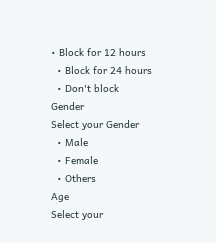• Block for 12 hours
  • Block for 24 hours
  • Don't block
Gender
Select your Gender
  • Male
  • Female
  • Others
Age
Select your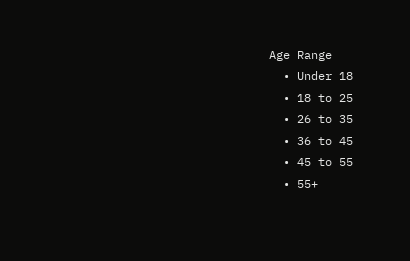Age Range
  • Under 18
  • 18 to 25
  • 26 to 35
  • 36 to 45
  • 45 to 55
  • 55+